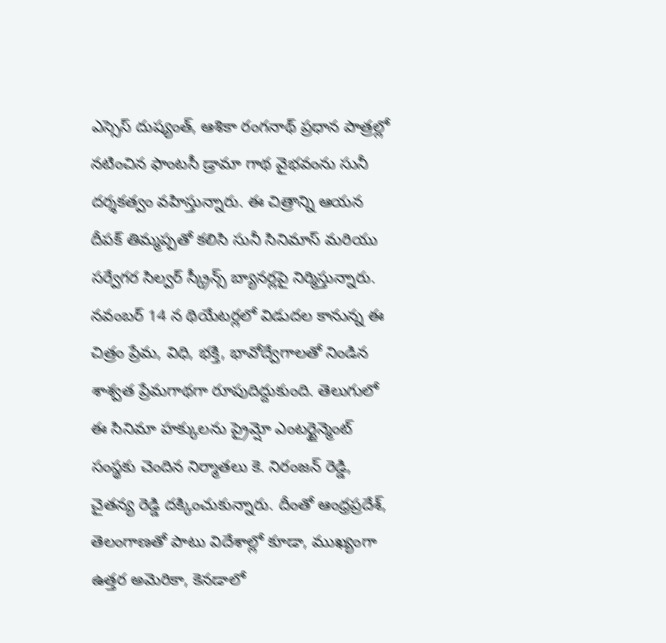ఎస్సెస్ దుష్యంత్, ఆశికా రంగనాథ్ ప్రధాన పాత్రల్లో నటించిన ఫాంటసీ డ్రామా గాథ వైభవంను సునీ దర్శకత్వం వహిస్తున్నారు. ఈ చిత్రాన్ని ఆయన దీపక్ తిమ్మప్పతో కలిసి సునీ సినిమాస్ మరియు సర్వేగర సిల్వర్ స్క్రీన్స్ బ్యానర్లపై నిర్మిస్తున్నారు. నవంబర్ 14 న థియేటర్లలో విడుదల కానున్న ఈ చిత్రం ప్రేమ, విధి, భక్తి, భావోద్వేగాలతో నిండిన శాశ్వత ప్రేమగాథగా రూపుదిద్దుకుంది. తెలుగులో ఈ సినిమా హక్కులను ప్రైమ్షో ఎంటర్టైన్మెంట్ సంస్థకు చెందిన నిర్మాతలు కె. నిరంజన్ రెడ్డి, చైతన్య రెడ్డి దక్కించుకున్నారు. దీంతో ఆంధ్రప్రదేశ్, తెలంగాణతో పాటు విదేశాల్లో కూడా, ముఖ్యంగా ఉత్తర అమెరికా, కెనడాలో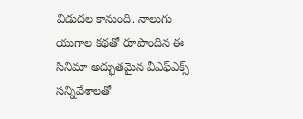విడుదల కానుంది. నాలుగు యుగాల కథతో రూపొందిన ఈ సినిమా అద్భుతమైన వీఎఫ్ఎక్స్ సన్నివేశాలతో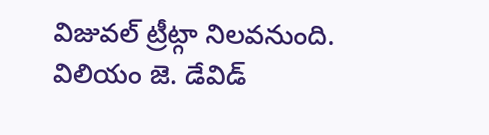విజువల్ ట్రీట్గా నిలవనుంది. విలియం జె. డేవిడ్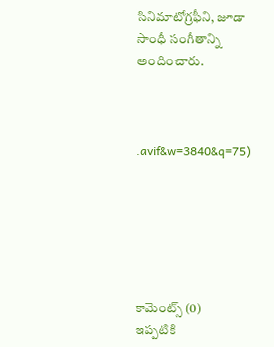సినిమాటోగ్రఫీని, జూడా సాంధీ సంగీతాన్ని అందించారు.



.avif&w=3840&q=75)






కామెంట్స్ (0)
ఇప్పటికి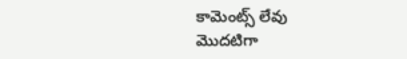కామెంట్స్ లేవు
మొదటిగా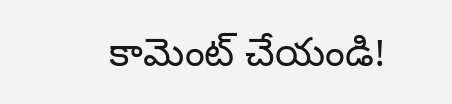కామెంట్ చేయండి!